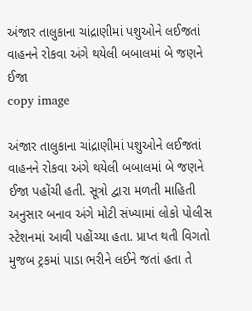અંજાર તાલુકાના ચાંદ્રાણીમાં પશુઓને લઈજતાં વાહનને રોકવા અંગે થયેલી બબાલમાં બે જણને ઈજા
copy image

અંજાર તાલુકાના ચાંદ્રાણીમાં પશુઓને લઈજતાં વાહનને રોકવા અંગે થયેલી બબાલમાં બે જણને ઈજા પહોંચી હતી. સૂત્રો દ્વારા મળતી માહિતી અનુસાર બનાવ અંગે મોટી સંખ્યામાં લોકો પોલીસ સ્ટેશનમાં આવી પહોંચ્યા હતા. પ્રાપ્ત થતી વિગતો મુજબ ટ્રકમાં પાડા ભરીને લઈને જતાં હતા તે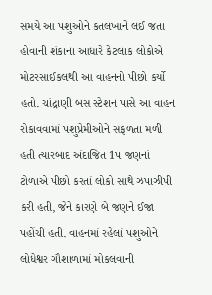સમયે આ પશુઓને કતલખાને લઈ જતા હોવાની શંકાના આધારે કેટલાક લોકોએ મોટરસાઈકલથી આ વાહનનો પીછો કર્યો હતો. ચાંદ્રાણી બસ સ્ટેશન પાસે આ વાહન રોકાવવામાં પશુપ્રેમીઓને સફળતા મળી હતી ત્યારબાદ અંદાજિત 1પ જણનાં ટોળાએ પીછો કરતાં લોકો સાથે ઝપાઝીપી કરી હતી, જેને કારણે બે જણને ઈજા પહોંચી હતી. વાહનમાં રહેલાં પશુઓને લોધેશ્વર ગૌશાળામાં મોકલવાની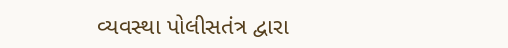વ્યવસ્થા પોલીસતંત્ર દ્વારા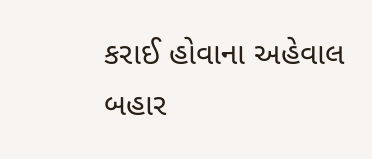કરાઈ હોવાના અહેવાલ બહાર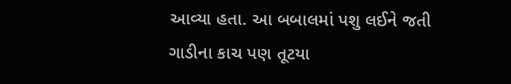આવ્યા હતા. આ બબાલમાં પશુ લઈને જતી ગાડીના કાચ પણ તૂટયા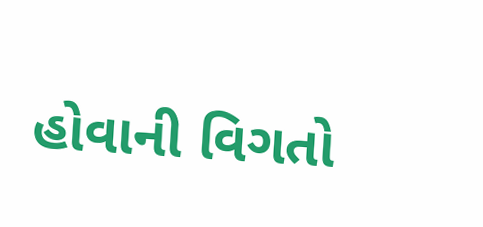હોવાની વિગતો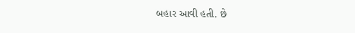બહાર આવી હતી. છે